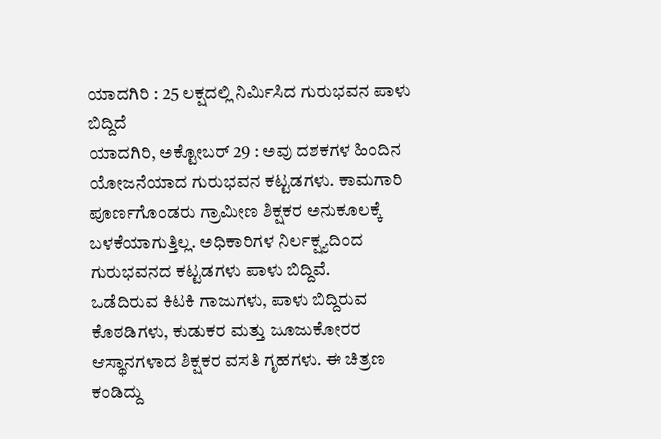ಯಾದಗಿರಿ : 25 ಲಕ್ಷದಲ್ಲಿ ನಿರ್ಮಿಸಿದ ಗುರುಭವನ ಪಾಳು ಬಿದ್ದಿದೆ
ಯಾದಗಿರಿ, ಅಕ್ಟೋಬರ್ 29 : ಅವು ದಶಕಗಳ ಹಿಂದಿನ ಯೋಜನೆಯಾದ ಗುರುಭವನ ಕಟ್ಟಡಗಳು. ಕಾಮಗಾರಿ ಪೂರ್ಣಗೊಂಡರು ಗ್ರಾಮೀಣ ಶಿಕ್ಷಕರ ಅನುಕೂಲಕ್ಕೆ ಬಳಕೆಯಾಗುತ್ತಿಲ್ಲ. ಅಧಿಕಾರಿಗಳ ನಿರ್ಲಕ್ಷ್ಯದಿಂದ ಗುರುಭವನದ ಕಟ್ಟಡಗಳು ಪಾಳು ಬಿದ್ದಿವೆ.
ಒಡೆದಿರುವ ಕಿಟಕಿ ಗಾಜುಗಳು, ಪಾಳು ಬಿದ್ದಿರುವ ಕೊಠಡಿಗಳು, ಕುಡುಕರ ಮತ್ತು ಜೂಜುಕೋರರ ಆಸ್ಥಾನಗಳಾದ ಶಿಕ್ಷಕರ ವಸತಿ ಗೃಹಗಳು. ಈ ಚಿತ್ರಣ ಕಂಡಿದ್ದು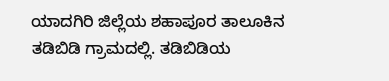ಯಾದಗಿರಿ ಜಿಲ್ಲೆಯ ಶಹಾಪೂರ ತಾಲೂಕಿನ ತಡಿಬಿಡಿ ಗ್ರಾಮದಲ್ಲಿ. ತಡಿಬಿಡಿಯ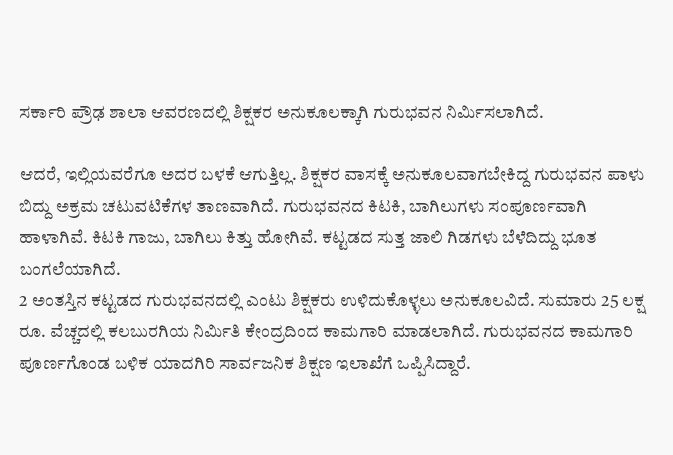ಸರ್ಕಾರಿ ಪ್ರೌಢ ಶಾಲಾ ಆವರಣದಲ್ಲಿ ಶಿಕ್ಷಕರ ಅನುಕೂಲಕ್ಕಾಗಿ ಗುರುಭವನ ನಿರ್ಮಿಸಲಾಗಿದೆ.

ಆದರೆ, ಇಲ್ಲಿಯವರೆಗೂ ಅದರ ಬಳಕೆ ಆಗುತ್ತಿಲ್ಲ. ಶಿಕ್ಷಕರ ವಾಸಕ್ಕೆ ಅನುಕೂಲವಾಗಬೇಕಿದ್ದ ಗುರುಭವನ ಪಾಳು ಬಿದ್ದು ಅಕ್ರಮ ಚಟುವಟಿಕೆಗಳ ತಾಣವಾಗಿದೆ. ಗುರುಭವನದ ಕಿಟಕಿ, ಬಾಗಿಲುಗಳು ಸಂಪೂರ್ಣವಾಗಿ ಹಾಳಾಗಿವೆ. ಕಿಟಕಿ ಗಾಜು, ಬಾಗಿಲು ಕಿತ್ತು ಹೋಗಿವೆ. ಕಟ್ಟಡದ ಸುತ್ತ ಜಾಲಿ ಗಿಡಗಳು ಬೆಳೆದಿದ್ದು ಭೂತ ಬಂಗಲೆಯಾಗಿದೆ.
2 ಅಂತಸ್ತಿನ ಕಟ್ಟಡದ ಗುರುಭವನದಲ್ಲಿ ಎಂಟು ಶಿಕ್ಷಕರು ಉಳಿದುಕೊಳ್ಳಲು ಅನುಕೂಲವಿದೆ. ಸುಮಾರು 25 ಲಕ್ಷ ರೂ. ವೆಚ್ಚದಲ್ಲಿ ಕಲಬುರಗಿಯ ನಿರ್ಮಿತಿ ಕೇಂದ್ರದಿಂದ ಕಾಮಗಾರಿ ಮಾಡಲಾಗಿದೆ. ಗುರುಭವನದ ಕಾಮಗಾರಿ ಪೂರ್ಣಗೊಂಡ ಬಳಿಕ ಯಾದಗಿರಿ ಸಾರ್ವಜನಿಕ ಶಿಕ್ಷಣ ಇಲಾಖೆಗೆ ಒಪ್ಪಿಸಿದ್ದಾರೆ.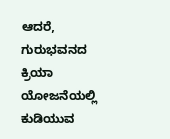ಆದರೆ, ಗುರುಭವನದ ಕ್ರಿಯಾ ಯೋಜನೆಯಲ್ಲಿ ಕುಡಿಯುವ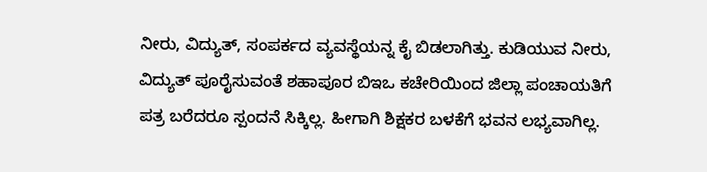ನೀರು, ವಿದ್ಯುತ್, ಸಂಪರ್ಕದ ವ್ಯವಸ್ಥೆಯನ್ನ ಕೈ ಬಿಡಲಾಗಿತ್ತು. ಕುಡಿಯುವ ನೀರು, ವಿದ್ಯುತ್ ಪೂರೈಸುವಂತೆ ಶಹಾಪೂರ ಬಿಇಒ ಕಚೇರಿಯಿಂದ ಜಿಲ್ಲಾ ಪಂಚಾಯತಿಗೆ ಪತ್ರ ಬರೆದರೂ ಸ್ಪಂದನೆ ಸಿಕ್ಕಿಲ್ಲ. ಹೀಗಾಗಿ ಶಿಕ್ಷಕರ ಬಳಕೆಗೆ ಭವನ ಲಭ್ಯವಾಗಿಲ್ಲ.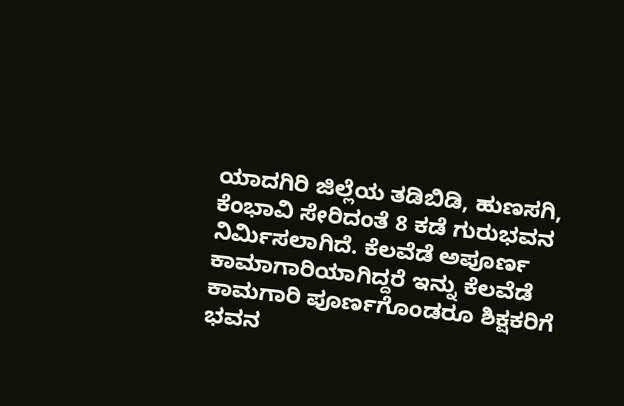ಯಾದಗಿರಿ ಜಿಲ್ಲೆಯ ತಡಿಬಿಡಿ, ಹುಣಸಗಿ, ಕೆಂಭಾವಿ ಸೇರಿದಂತೆ 8 ಕಡೆ ಗುರುಭವನ ನಿರ್ಮಿಸಲಾಗಿದೆ. ಕೆಲವೆಡೆ ಅಪೂರ್ಣ ಕಾಮಾಗಾರಿಯಾಗಿದ್ದರೆ ಇನ್ನು ಕೆಲವೆಡೆ ಕಾಮಗಾರಿ ಪೂರ್ಣಗೊಂಡರೂ ಶಿಕ್ಷಕರಿಗೆ ಭವನ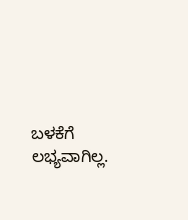ಬಳಕೆಗೆ ಲಭ್ಯವಾಗಿಲ್ಲ.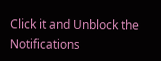Click it and Unblock the Notifications